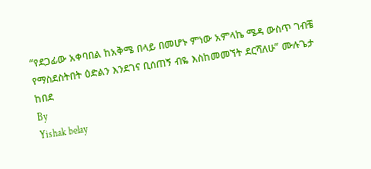“የደጋፊው አቀባበል ከአቅሜ በላይ በመሆኑ ምነው አምላኬ ሜዳ ውስጥ ገብቼ የማስደስትበት ዕድልን እንደገና ቢሰጠኝ ብዬ እስከመመኘት ደርሻለሁ” ሙሉጌታ ከበደ
By
Yishak belay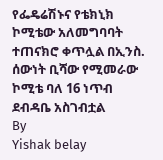የፌዴሬሽኑና የቴክኒክ ኮሚቴው አለመግባባት ተጠናክሮ ቀጥሏል በኢንስ. ሰውነት ቢሻው የሚመራው ኮሚቴ ባለ 16 ነጥብ ደብዳቤ አስገብቷል
By
Yishak belay